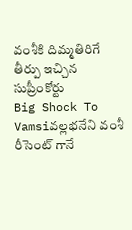వంశీకి దిమ్మతిరిగే తీర్పు ఇచ్చిన సుప్రీంకోర్టు
Big Shock To Vamsiవల్లభనేని వంశీ రీసెంట్ గానే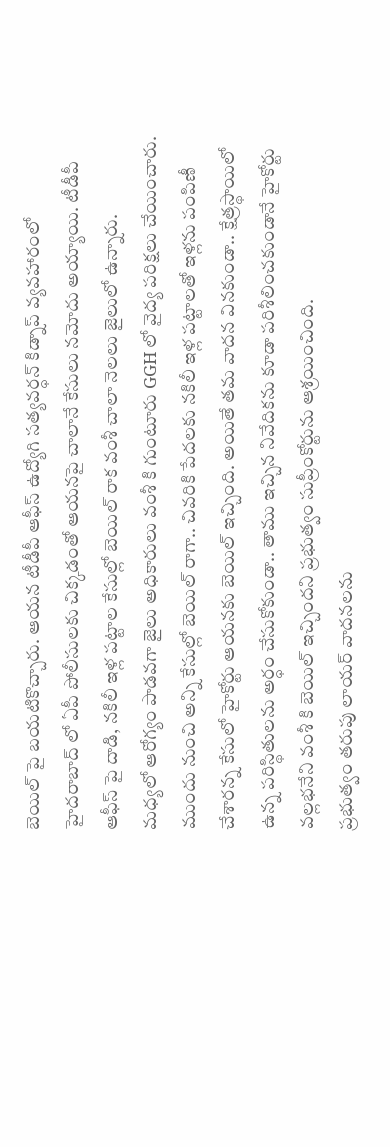బెయిల్ పై బయటికొచ్చారు. ఆయన టీడీపీ ఆఫీస్ ఉద్యోగి సత్యవర్ధన్ కిడ్నాప్ వ్యవహారంలో హైదరాబాద్ లో ఏపీ పోలీసులకు చిక్కడంతో ఆయనపై చాలానే కేసులు నమోదు అయ్యాయి. టీడీపీ ఆఫీస్ పై దాడి, నకిలీ ఇళ్ల పట్టాల కేసుల్లో బెయిల్ రాక వంశీ చాలా నెలలు జైలులో ఉన్నారు.
మధ్యలో ఆరోగ్యం పాడవగా జైలు అధికారులు వంశీ కి గుంటూరు GGH లో వైద్య పరిక్షలు చేయించారు. ముందు నుంచి అన్ని కేసుల్లో బెయిల్ రాగా.. చివరికి పేదలకు నకిలీ ఇళ్ల పట్టాలతో ఇళ్లను పంపిణీ చేశారన్న కేసులో హైకోర్టు ఆయనకు బెయిల్ ఇచ్చింది. అయితే తమ వాదన వినకుండా.. క్షేత్రస్థాయిలో ఉన్న పరిస్థితులను అర్ధం చేసుకోకుండా.. తాము ఇచ్చిన నివేదికను కూడా పరిశీలించకుండానే హైకోర్టు వల్లభనేని వంశీ కి బెయిల్ ఇచ్చిందని ప్రభుత్వం సుప్రీంకోర్టును ఆశ్రయించింది.
ప్రభుత్వం తరుపు లాయర్ వాదనలను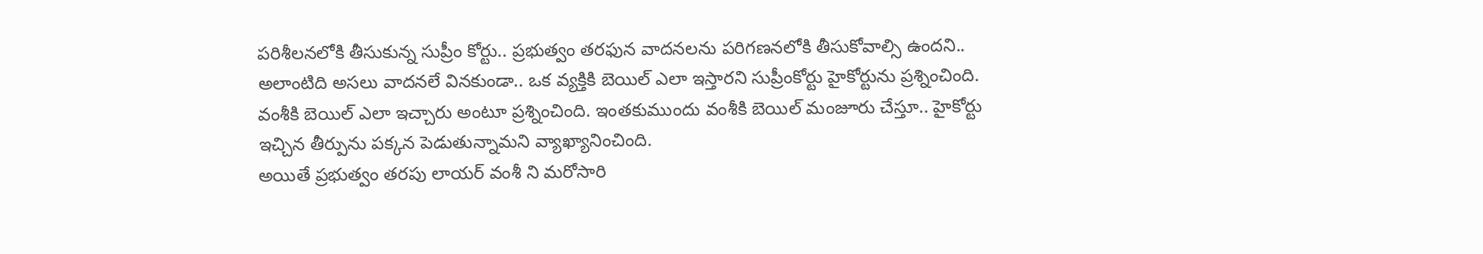పరిశీలనలోకి తీసుకున్న సుప్రీం కోర్టు.. ప్రభుత్వం తరఫున వాదనలను పరిగణనలోకి తీసుకోవాల్సి ఉందని.. అలాంటిది అసలు వాదనలే వినకుండా.. ఒక వ్యక్తికి బెయిల్ ఎలా ఇస్తారని సుప్రీంకోర్టు హైకోర్టును ప్రశ్నించింది. వంశీకి బెయిల్ ఎలా ఇచ్చారు అంటూ ప్రశ్నించింది. ఇంతకుముందు వంశీకి బెయిల్ మంజూరు చేస్తూ.. హైకోర్టు ఇచ్చిన తీర్పును పక్కన పెడుతున్నామని వ్యాఖ్యానించింది.
అయితే ప్రభుత్వం తరపు లాయర్ వంశీ ని మరోసారి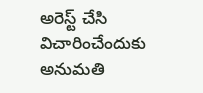అరెస్ట్ చేసి విచారించేందుకు అనుమతి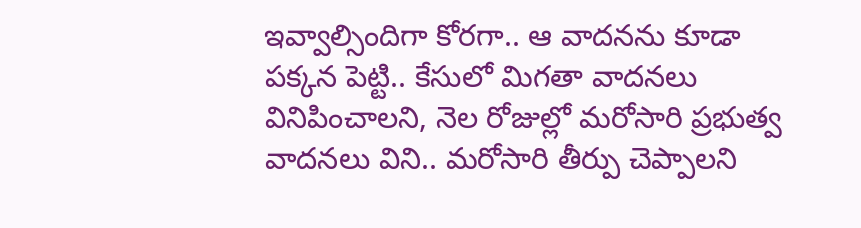ఇవ్వాల్సిందిగా కోరగా.. ఆ వాదనను కూడా పక్కన పెట్టి.. కేసులో మిగతా వాదనలు వినిపించాలని, నెల రోజుల్లో మరోసారి ప్రభుత్వ వాదనలు విని.. మరోసారి తీర్పు చెప్పాలని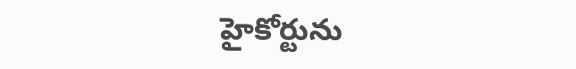హైకోర్టును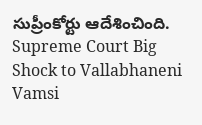సుప్రీంకోర్టు ఆదేశించింది.
Supreme Court Big Shock to Vallabhaneni Vamsi